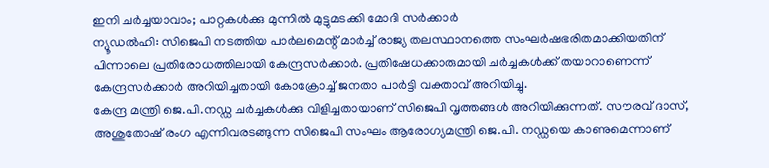ഇനി ചർച്ചയാവാം; പാറ്റകൾക്കു മുന്നിൽ മുട്ടുമടക്കി മോദി സർക്കാർ
ന്യൂഡൽഹി: സിജെപി നടത്തിയ പാർലമെന്റ് മാർച്ച് രാജ്യ തലസ്ഥാനത്തെ സംഘർഷഭരിതമാക്കിയതിന് പിന്നാലെ പ്രതിരോധത്തിലായി കേന്ദ്രസർക്കാർ. പ്രതിഷേധക്കാരുമായി ചർച്ചകൾക്ക് തയാറാണെന്ന് കേന്ദ്രസർക്കാർ അറിയിച്ചതായി കോക്രോച്ച് ജനതാ പാർട്ടി വക്താവ് അറിയിച്ചു.
കേന്ദ്ര മന്ത്രി ജെ.പി.നഡ്ഡ ചർച്ചകൾക്കു വിളിച്ചതായാണ് സിജെപി വൃത്തങ്ങൾ അറിയിക്കുന്നത്. സൗരവ് ദാസ്, അശുതോഷ് രംഗ എന്നിവരടങ്ങുന്ന സിജെപി സംഘം ആരോഗ്യമന്ത്രി ജെ.പി. നഡ്ഡയെ കാണുമെന്നാണ്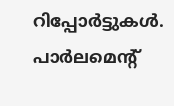റിപ്പോർട്ടുകൾ.
പാർലമെന്റ്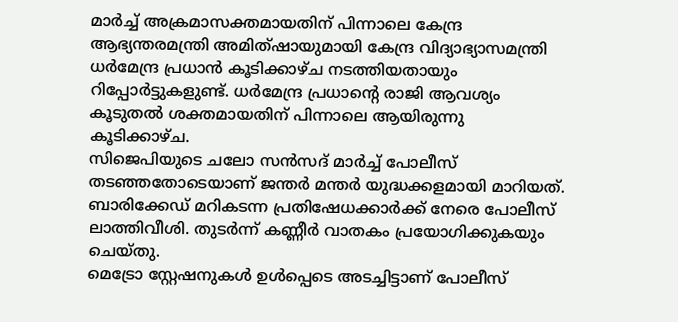മാർച്ച് അക്രമാസക്തമായതിന് പിന്നാലെ കേന്ദ്ര ആഭ്യന്തരമന്ത്രി അമിത്ഷായുമായി കേന്ദ്ര വിദ്യാഭ്യാസമന്ത്രി ധർമേന്ദ്ര പ്രധാൻ കൂടിക്കാഴ്ച നടത്തിയതായും റിപ്പോർട്ടുകളുണ്ട്. ധർമേന്ദ്ര പ്രധാന്റെ രാജി ആവശ്യം കൂടുതൽ ശക്തമായതിന് പിന്നാലെ ആയിരുന്നു കൂടിക്കാഴ്ച.
സിജെപിയുടെ ചലോ സൻസദ് മാർച്ച് പോലീസ് തടഞ്ഞതോടെയാണ് ജന്തർ മന്തർ യുദ്ധക്കളമായി മാറിയത്. ബാരിക്കേഡ് മറികടന്ന പ്രതിഷേധക്കാർക്ക് നേരെ പോലീസ് ലാത്തിവീശി. തുടർന്ന് കണ്ണീർ വാതകം പ്രയോഗിക്കുകയും ചെയ്തു.
മെട്രോ സ്റ്റേഷനുകൾ ഉൾപ്പെടെ അടച്ചിട്ടാണ് പോലീസ്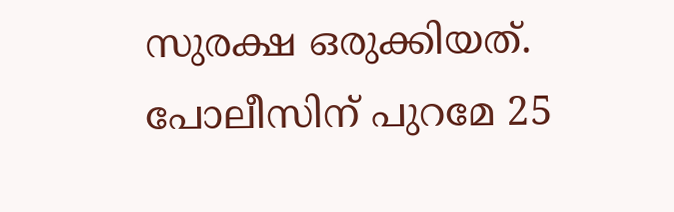സുരക്ഷ ഒരുക്കിയത്. പോലീസിന് പുറമേ 25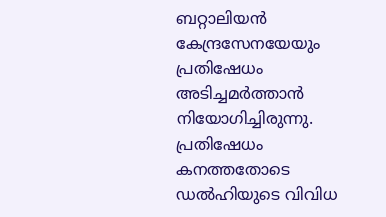ബറ്റാലിയൻ കേന്ദ്രസേനയേയും പ്രതിഷേധം അടിച്ചമർത്താൻ നിയോഗിച്ചിരുന്നു. പ്രതിഷേധം കനത്തതോടെ ഡൽഹിയുടെ വിവിധ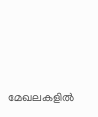മേഖലകളിൽ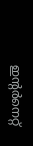ഇന്റർനെറ്റ്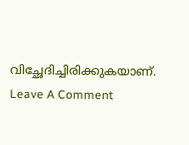വിച്ഛേദിച്ചിരിക്കുകയാണ്.
Leave A Comment